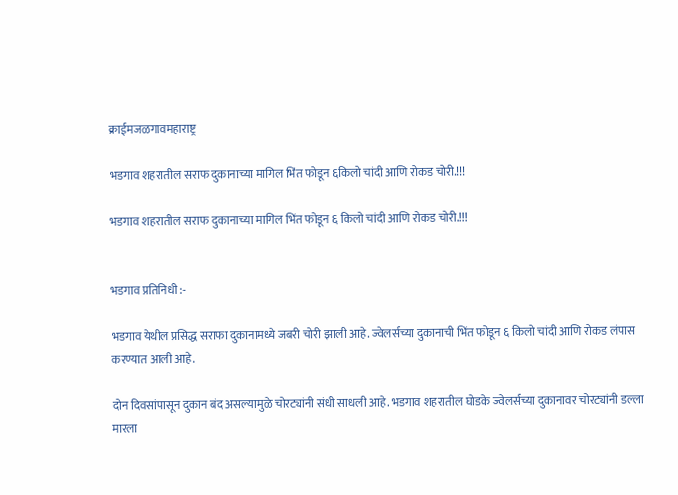क्राईमजळगावमहाराष्ट्र

भडगाव शहरातील सराफ दुकानाच्या मागिल भिंत फोडून ६किलो चांदी आणि रोकड चोरी.!!!

भडगाव शहरातील सराफ दुकानाच्या मागिल भिंत फोडून ६ किलो चांदी आणि रोकड चोरी.!!!


भडगाव प्रतिनिधी :-

भडगाव येथील प्रसिद्ध सराफा दुकानामध्ये जबरी चोरी झाली आहे. ज्वेलर्सच्या दुकानाची भिंत फोडून ६ किलो चांदी आणि रोकड लंपास करण्यात आली आहे.

दोन दिवसांपासून दुकान बंद असल्यामुळे चोरट्यांनी संधी साधली आहे. भडगाव शहरातील घोडके ज्वेलर्सच्या दुकानावर चोरट्यांनी डल्ला मारला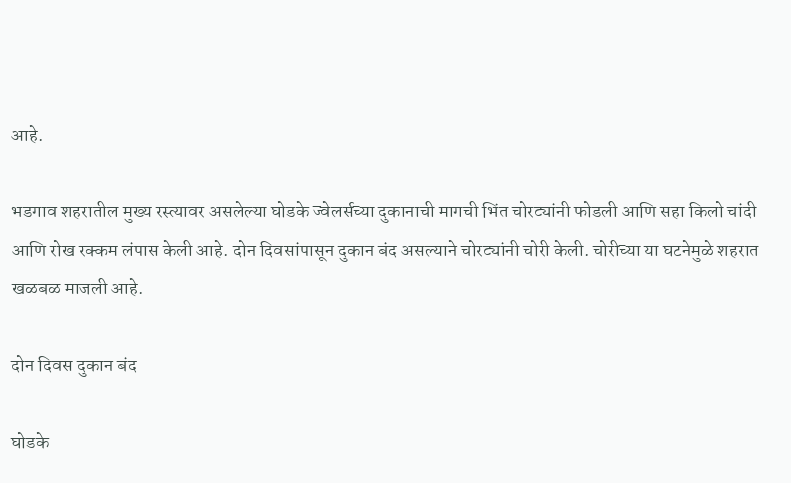आहे.

भडगाव शहरातील मुख्य रस्त्यावर असलेल्या घोडके ज्वेलर्सच्या दुकानाची मागची भिंत चोरट्यांनी फोडली आणि सहा किलो चांदी आणि रोख रक्कम लंपास केली आहे. दोन दिवसांपासून दुकान बंद असल्याने चोरट्यांनी चोरी केली. चोरीच्या या घटनेमुळे शहरात खळबळ माजली आहे.

दोन दिवस दुकान बंद

घोडके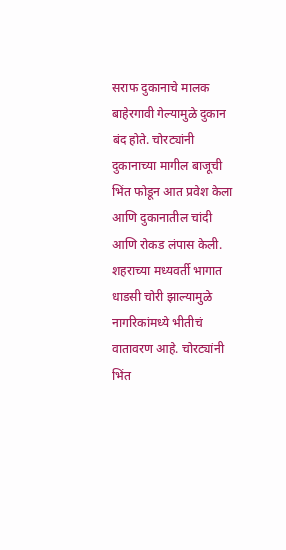सराफ दुकानाचे मालक बाहेरगावी गेल्यामुळे दुकान बंद होते. चोरट्यांनी दुकानाच्या मागील बाजूची भिंत फोडून आत प्रवेश केला आणि दुकानातील चांदी आणि रोकड लंपास केली. शहराच्या मध्यवर्ती भागात धाडसी चोरी झाल्यामुळे नागरिकांमध्ये भीतीचं वातावरण आहे. चोरट्यांनी भिंत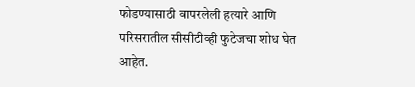फोडण्यासाठी वापरलेली हत्यारे आणि परिसरातील सीसीटीव्ही फुटेजचा शोध घेत आहेत.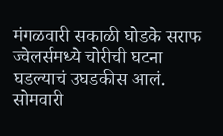मंगळवारी सकाळी घोडके सराफ ज्वेलर्समध्ये चोरीची घटना घडल्याचं उघडकीस आलं. सोमवारी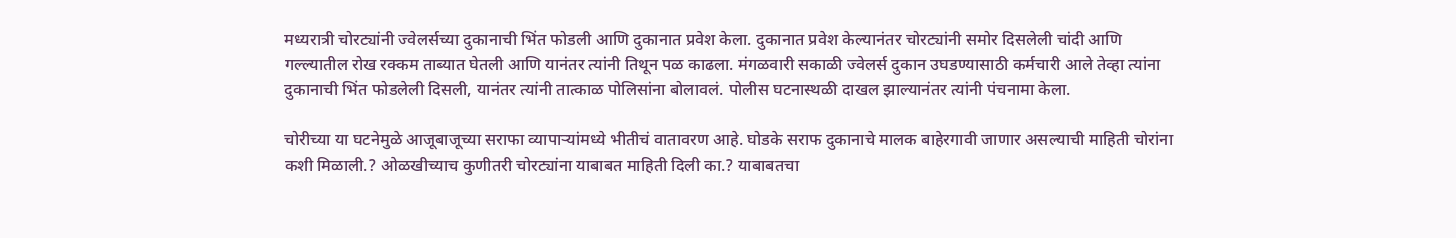मध्यरात्री चोरट्यांनी ज्वेलर्सच्या दुकानाची भिंत फोडली आणि दुकानात प्रवेश केला. दुकानात प्रवेश केल्यानंतर चोरट्यांनी समोर दिसलेली चांदी आणि गल्ल्यातील रोख रक्कम ताब्यात घेतली आणि यानंतर त्यांनी तिथून पळ काढला. मंगळवारी सकाळी ज्वेलर्स दुकान उघडण्यासाठी कर्मचारी आले तेव्हा त्यांना दुकानाची भिंत फोडलेली दिसली, यानंतर त्यांनी तात्काळ पोलिसांना बोलावलं. पोलीस घटनास्थळी दाखल झाल्यानंतर त्यांनी पंचनामा केला.

चोरीच्या या घटनेमुळे आजूबाजूच्या सराफा व्यापाऱ्यांमध्ये भीतीचं वातावरण आहे. घोडके सराफ दुकानाचे मालक बाहेरगावी जाणार असल्याची माहिती चोरांना कशी मिळाली.? ओळखीच्याच कुणीतरी चोरट्यांना याबाबत माहिती दिली का.? याबाबतचा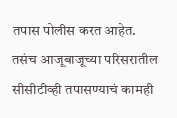तपास पोलीस करत आहेत. तसंच आजूबाजूच्या परिसरातील सीसीटीव्ही तपासण्याचं कामही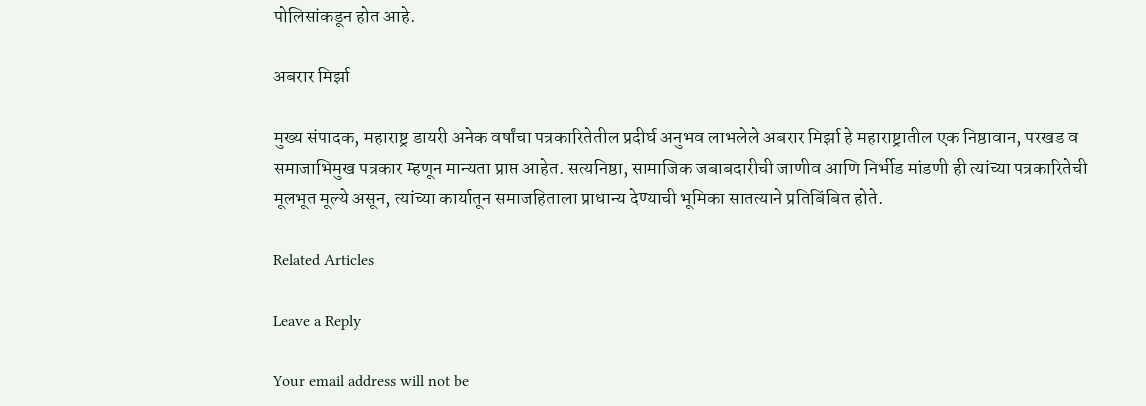पोलिसांकडून होत आहे.

अबरार मिर्झा

मुख्य संपादक, महाराष्ट्र डायरी अनेक वर्षांचा पत्रकारितेतील प्रदीर्घ अनुभव लाभलेले अबरार मिर्झा हे महाराष्ट्रातील एक निष्ठावान, परखड व समाजाभिमुख पत्रकार म्हणून मान्यता प्राप्त आहेत. सत्यनिष्ठा, सामाजिक जबाबदारीची जाणीव आणि निर्भीड मांडणी ही त्यांच्या पत्रकारितेची मूलभूत मूल्ये असून, त्यांच्या कार्यातून समाजहिताला प्राधान्य देण्याची भूमिका सातत्याने प्रतिबिंबित होते.

Related Articles

Leave a Reply

Your email address will not be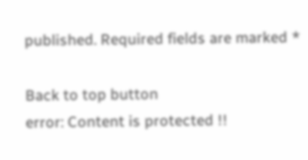published. Required fields are marked *

Back to top button
error: Content is protected !!